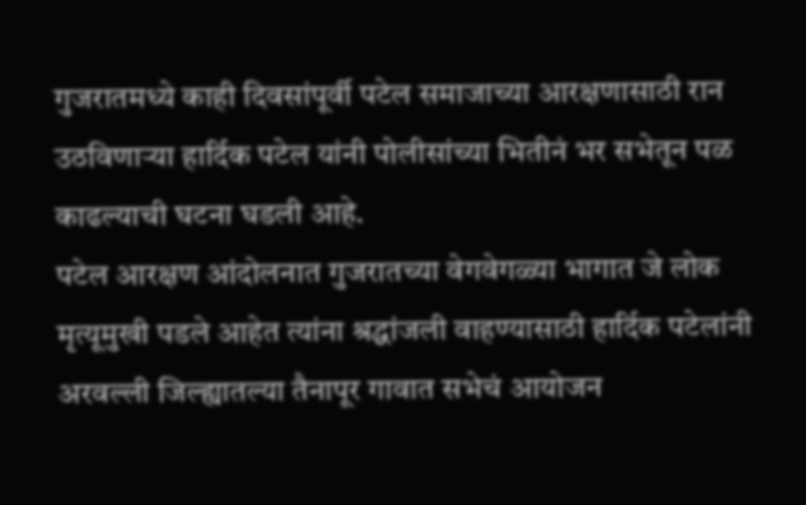गुजरातमध्ये काही दिवसांपूर्वी पटेल समाजाच्या आरक्षणासाठी रान उठविणाऱ्या हार्दिक पटेल यांनी पोलीसांच्या भितीनं भर सभेतून पळ काढल्याची घटना घडली आहे.
पटेल आरक्षण आंदोलनात गुजरातच्या वेगवेगळ्या भागात जे लोक मृत्यूमुखी पडले आहेत त्यांना श्रद्धांजली वाहण्यासाठी हार्दिक पटेलांनी अरवल्ली जिल्ह्यातल्या तैनापूर गावात सभेचं आयोजन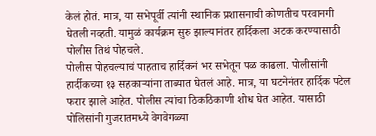केलं होतं. मात्र, या सभेपूर्वी त्यांनी स्थानिक प्रशासनाची कोणतीच परवानगी घेतली नव्हती. यामुळं कार्यक्रम सुरु झाल्यानंतर हार्दिकला अटक करण्यासाठी पोलीस तिथं पोहचले.
पोलीस पोहचल्याचं पाहताच हार्दिकनं भर सभेतून पळ काढला. पोलीसांनी हार्दीकच्या १३ सहकाऱ्यांना ताब्यात घेतलं आहे. मात्र, या घटनेनंतर हार्दिक पटेल फरार झाले आहेत. पोलीस त्यांचा ठिकठिकाणी शोध घेत आहेत. यासाठी पोलिसांनी गुजरातमध्ये वेगवेगळ्या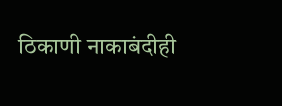ठिकाणी नाकाबंदीही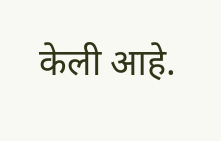केली आहे.